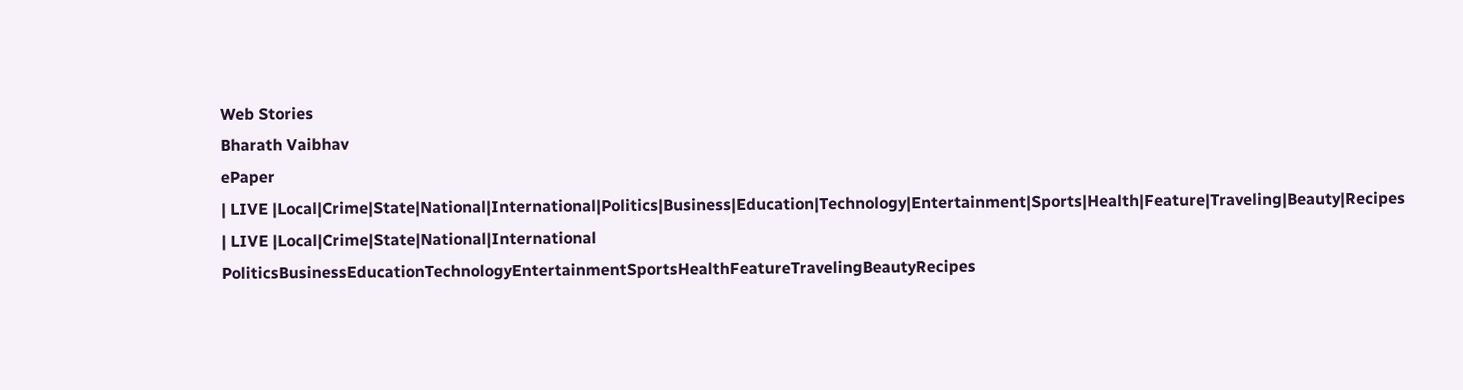Web Stories
Bharath Vaibhav
ePaper
| LIVE |Local|Crime|State|National|International|Politics|Business|Education|Technology|Entertainment|Sports|Health|Feature|Traveling|Beauty|Recipes
| LIVE |Local|Crime|State|National|International
PoliticsBusinessEducationTechnologyEntertainmentSportsHealthFeatureTravelingBeautyRecipes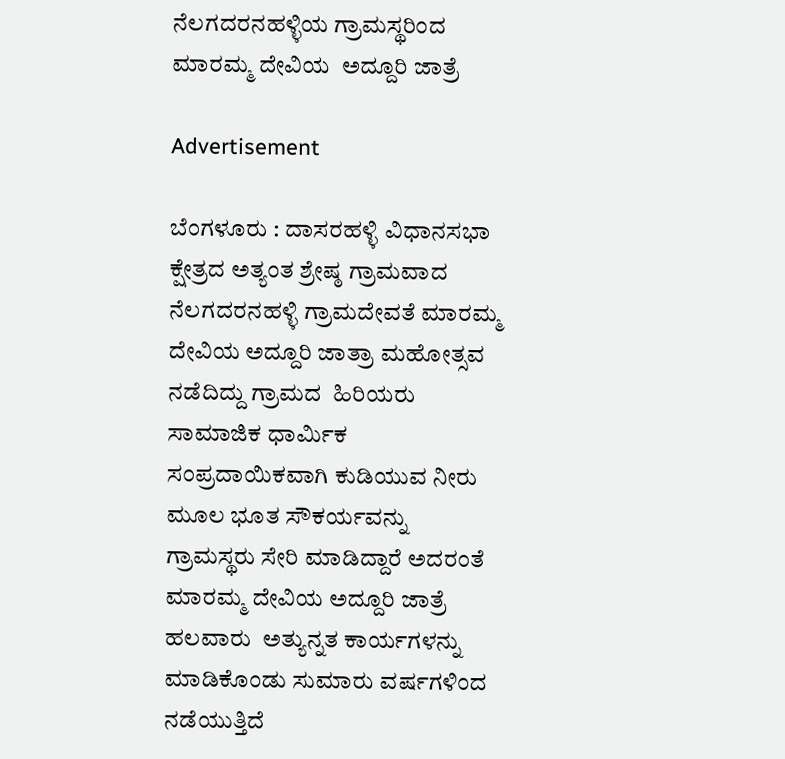ನೆಲಗದರನಹಳ್ಳಿಯ ಗ್ರಾಮಸ್ಥರಿಂದ ಮಾರಮ್ಮ ದೇವಿಯ  ಅದ್ದೂರಿ ಜಾತ್ರೆ

Advertisement

ಬೆಂಗಳೂರು : ದಾಸರಹಳ್ಳಿ ವಿಧಾನಸಭಾ ಕ್ಷೇತ್ರದ ಅತ್ಯಂತ ಶ್ರೇಷ್ಠ ಗ್ರಾಮವಾದ ನೆಲಗದರನಹಳ್ಳಿ ಗ್ರಾಮದೇವತೆ ಮಾರಮ್ಮ ದೇವಿಯ ಅದ್ದೂರಿ ಜಾತ್ರಾ ಮಹೋತ್ಸವ ನಡೆದಿದ್ದು ಗ್ರಾಮದ  ಹಿರಿಯರು ಸಾಮಾಜಿಕ ಧಾರ್ಮಿಕ ಸಂಪ್ರದಾಯಿಕವಾಗಿ ಕುಡಿಯುವ ನೀರು ಮೂಲ ಭೂತ ಸೌಕರ್ಯವನ್ನು  ಗ್ರಾಮಸ್ಥರು ಸೇರಿ ಮಾಡಿದ್ದಾರೆ ಅದರಂತೆ ಮಾರಮ್ಮ ದೇವಿಯ ಅದ್ದೂರಿ ಜಾತ್ರೆ ಹಲವಾರು  ಅತ್ಯುನ್ನತ ಕಾರ್ಯಗಳನ್ನು ಮಾಡಿಕೊಂಡು ಸುಮಾರು ವರ್ಷಗಳಿಂದ ನಡೆಯುತ್ತಿದೆ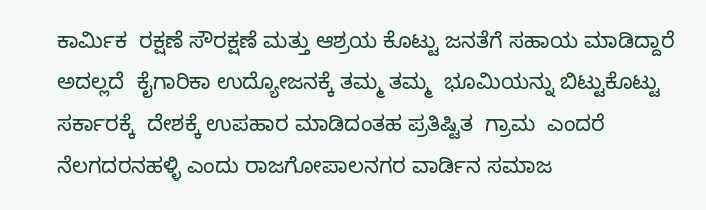ಕಾರ್ಮಿಕ  ರಕ್ಷಣೆ ಸೌರಕ್ಷಣೆ ಮತ್ತು ಆಶ್ರಯ ಕೊಟ್ಟು ಜನತೆಗೆ ಸಹಾಯ ಮಾಡಿದ್ದಾರೆ ಅದಲ್ಲದೆ  ಕೈಗಾರಿಕಾ ಉದ್ಯೋಜನಕ್ಕೆ ತಮ್ಮ ತಮ್ಮ  ಭೂಮಿಯನ್ನು ಬಿಟ್ಟುಕೊಟ್ಟು  ಸರ್ಕಾರಕ್ಕೆ  ದೇಶಕ್ಕೆ ಉಪಹಾರ ಮಾಡಿದಂತಹ ಪ್ರತಿಷ್ಟಿತ  ಗ್ರಾಮ  ಎಂದರೆ ನೆಲಗದರನಹಳ್ಳಿ ಎಂದು ರಾಜಗೋಪಾಲನಗರ ವಾರ್ಡಿನ ಸಮಾಜ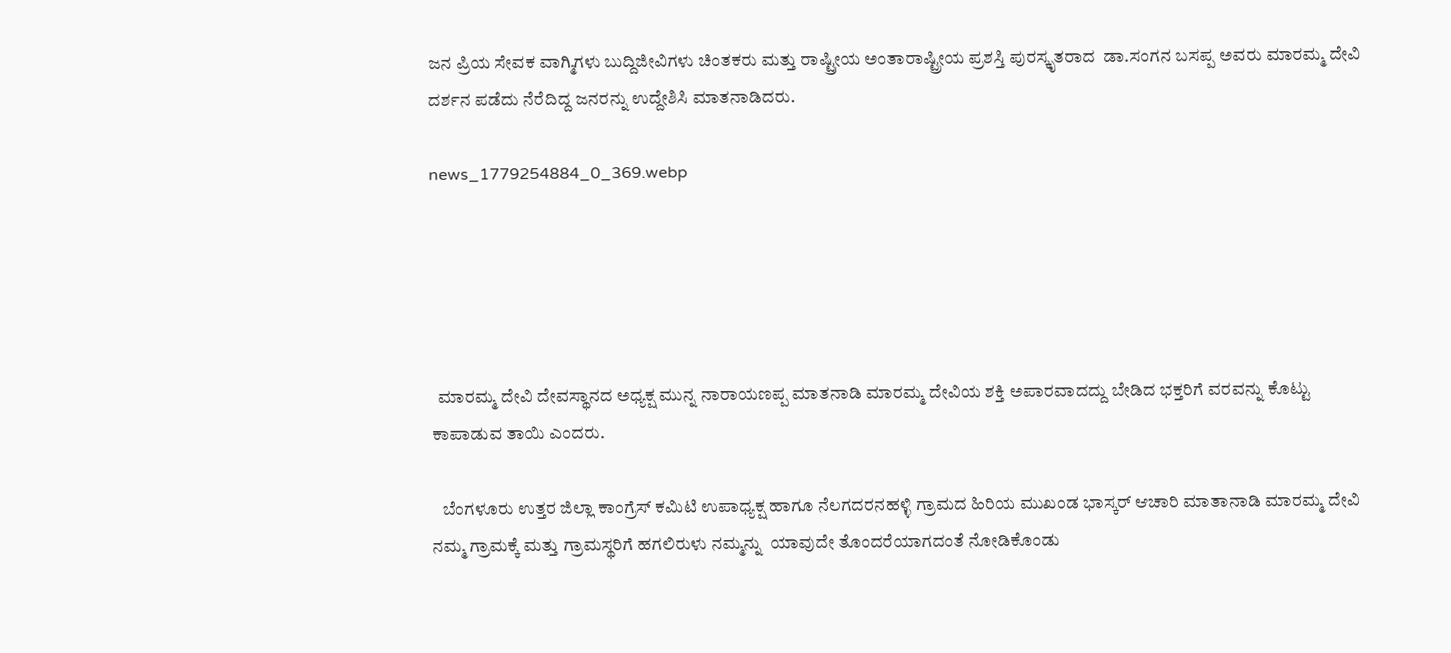ಜನ ಪ್ರಿಯ ಸೇವಕ ವಾಗ್ಮಿಗಳು ಬುದ್ದಿಜೀವಿಗಳು ಚಿಂತಕರು ಮತ್ತು ರಾಷ್ಟ್ರೀಯ ಅಂತಾರಾಷ್ಟ್ರೀಯ ಪ್ರಶಸ್ತಿ ಪುರಸ್ಕೃತರಾದ  ಡಾ.ಸಂಗನ ಬಸಪ್ಪ ಅವರು ಮಾರಮ್ಮ ದೇವಿ ದರ್ಶನ ಪಡೆದು ನೆರೆದಿದ್ದ ಜನರನ್ನು ಉದ್ದೇಶಿಸಿ ಮಾತನಾಡಿದರು.

news_1779254884_0_369.webp





  ಮಾರಮ್ಮ ದೇವಿ ದೇವಸ್ಥಾನದ ಅಧ್ಯಕ್ಷ ಮುನ್ನ ನಾರಾಯಣಪ್ಪ ಮಾತನಾಡಿ ಮಾರಮ್ಮ ದೇವಿಯ ಶಕ್ತಿ ಅಪಾರವಾದದ್ದು ಬೇಡಿದ ಭಕ್ತರಿಗೆ ವರವನ್ನು ಕೊಟ್ಟು ಕಾಪಾಡುವ ತಾಯಿ ಎಂದರು.

   ಬೆಂಗಳೂರು ಉತ್ತರ ಜಿಲ್ಲಾ ಕಾಂಗ್ರೆಸ್ ಕಮಿಟಿ ಉಪಾಧ್ಯಕ್ಷ ಹಾಗೂ ನೆಲಗದರನಹಳ್ಳಿ ಗ್ರಾಮದ ಹಿರಿಯ ಮುಖಂಡ ಭಾಸ್ಕರ್ ಆಚಾರಿ ಮಾತಾನಾಡಿ ಮಾರಮ್ಮ ದೇವಿ ನಮ್ಮ ಗ್ರಾಮಕ್ಕೆ ಮತ್ತು ಗ್ರಾಮಸ್ಥರಿಗೆ ಹಗಲಿರುಳು ನಮ್ಮನ್ನು  ಯಾವುದೇ ತೊಂದರೆಯಾಗದಂತೆ ನೋಡಿಕೊಂಡು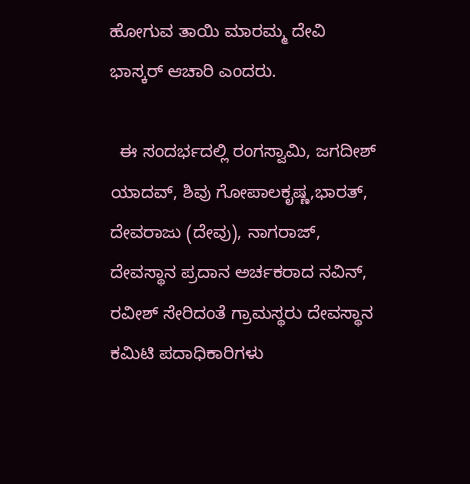ಹೋಗುವ ತಾಯಿ ಮಾರಮ್ಮ ದೇವಿ  ಭಾಸ್ಕರ್ ಆಚಾರಿ ಎಂದರು.

  ಈ ಸಂದರ್ಭದಲ್ಲಿ ರಂಗಸ್ವಾಮಿ, ಜಗದೀಶ್ ಯಾದವ್, ಶಿವು ಗೋಪಾಲಕೃಷ್ಣ,ಭಾರತ್, ದೇವರಾಜು (ದೇವು), ನಾಗರಾಜ್, ದೇವಸ್ಥಾನ ಪ್ರದಾನ ಅರ್ಚಕರಾದ ನವಿನ್, ರವೀಶ್ ಸೇರಿದಂತೆ ಗ್ರಾಮಸ್ಥರು ದೇವಸ್ಥಾನ ಕಮಿಟಿ ಪದಾಧಿಕಾರಿಗಳು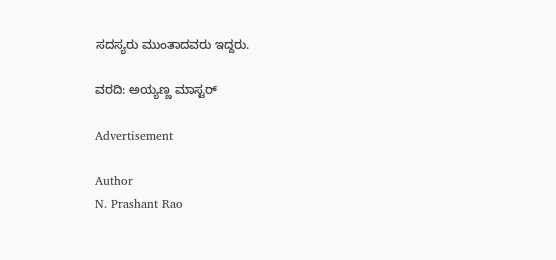ಸದಸ್ಯರು ಮುಂತಾದವರು ಇದ್ದರು.

ವರದಿ: ಅಯ್ಯಣ್ಣ ಮಾಸ್ಟರ್

Advertisement

Author
N. Prashant Rao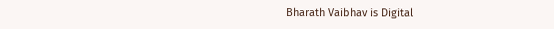Bharath Vaibhav is Digital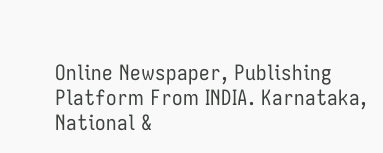Online Newspaper, Publishing Platform From INDIA. Karnataka, National &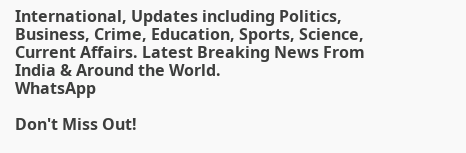International, Updates including Politics, Business, Crime, Education, Sports, Science, Current Affairs. Latest Breaking News From India & Around the World.
WhatsApp

Don't Miss Out!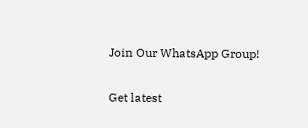Join Our WhatsApp Group!

Get latest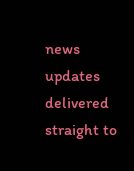news updates delivered straight to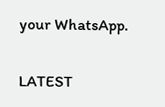your WhatsApp.

LATEST